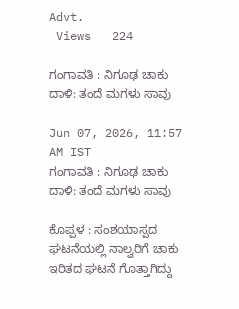Advt.
 Views   224

ಗಂಗಾವತಿ : ನಿಗೂಢ ಚಾಕು ದಾಳಿ: ತಂದೆ ಮಗಳು ಸಾವು

Jun 07, 2026, 11:57 AM IST
ಗಂಗಾವತಿ : ನಿಗೂಢ ಚಾಕು ದಾಳಿ: ತಂದೆ ಮಗಳು ಸಾವು

ಕೊಪ್ಪಳ : ಸಂಶಯಾಸ್ಪದ ಘಟನೆಯಲ್ಲಿ ನಾಲ್ವರಿಗೆ ಚಾಕು ಇರಿತದ ಘಟನೆ ಗೊತ್ತಾಗಿದ್ದು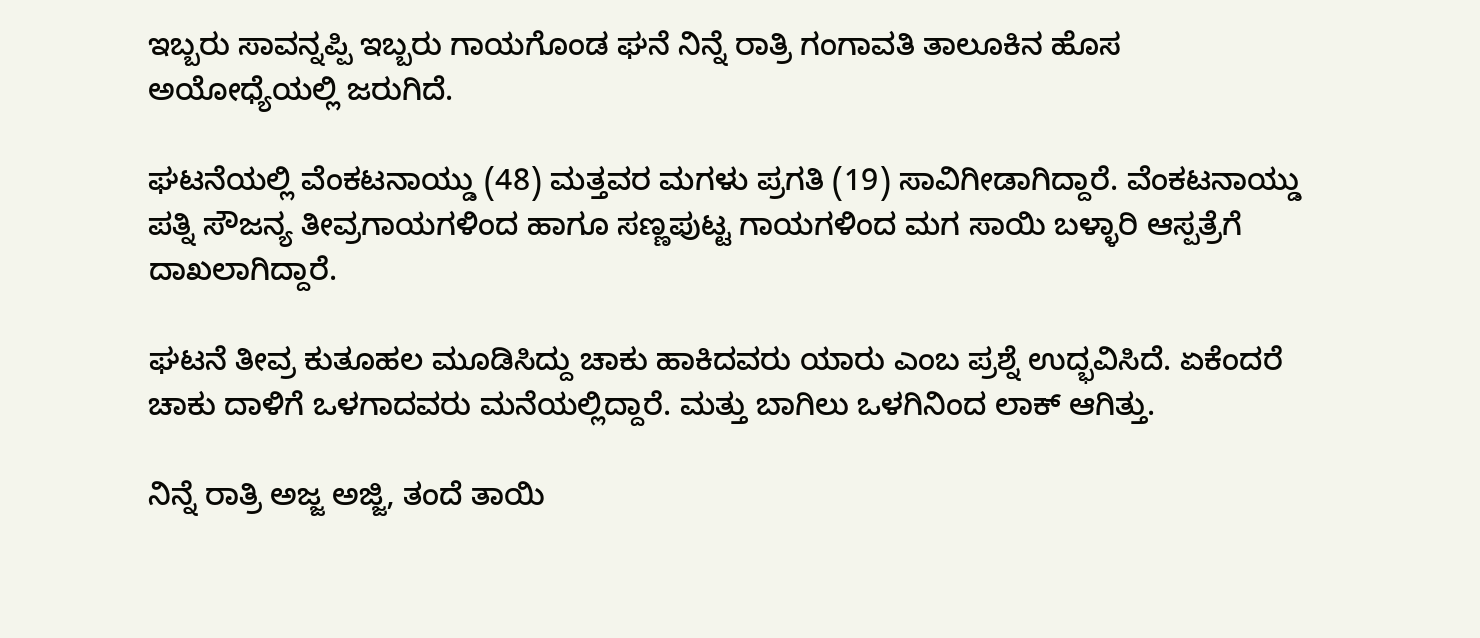ಇಬ್ಬರು ಸಾವನ್ನಪ್ಪಿ ಇಬ್ಬರು ಗಾಯಗೊಂಡ ಘನೆ ನಿನ್ನೆ ರಾತ್ರಿ ಗಂಗಾವತಿ ತಾಲೂಕಿನ ಹೊಸ ಅಯೋಧ್ಯೆಯಲ್ಲಿ ಜರುಗಿದೆ.

ಘಟನೆಯಲ್ಲಿ ವೆಂಕಟನಾಯ್ಡು (48) ಮತ್ತವರ ಮಗಳು ಪ್ರಗತಿ (19) ಸಾವಿಗೀಡಾಗಿದ್ದಾರೆ. ವೆಂಕಟನಾಯ್ಡು ಪತ್ನಿ ಸೌಜನ್ಯ ತೀವ್ರಗಾಯಗಳಿಂದ ಹಾಗೂ ಸಣ್ಣಪುಟ್ಟ ಗಾಯಗಳಿಂದ ಮಗ ಸಾಯಿ ಬಳ್ಳಾರಿ ಆಸ್ಪತ್ರೆಗೆ ದಾಖಲಾಗಿದ್ದಾರೆ.

ಘಟನೆ ತೀವ್ರ ಕುತೂಹಲ ಮೂಡಿಸಿದ್ದು ಚಾಕು ಹಾಕಿದವರು ಯಾರು ಎಂಬ ಪ್ರಶ್ನೆ ಉದ್ಭವಿಸಿದೆ. ಏಕೆಂದರೆ ಚಾಕು ದಾಳಿಗೆ ಒಳಗಾದವರು ಮನೆಯಲ್ಲಿದ್ದಾರೆ. ಮತ್ತು ಬಾಗಿಲು ಒಳಗಿನಿಂದ ಲಾಕ್ ಆಗಿತ್ತು.

ನಿನ್ನೆ ರಾತ್ರಿ ಅಜ್ಜ ಅಜ್ಜಿ, ತಂದೆ ತಾಯಿ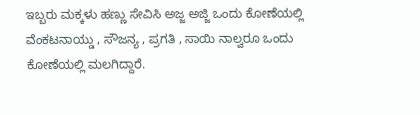ಇಬ್ಬರು ಮಕ್ಕಳು ಹಣ್ಣು ಸೇವಿಸಿ ಅಜ್ಜ ಅಜ್ಜಿ ಒಂದು ಕೋಣೆಯಲ್ಲಿ ವೆಂಕಟನಾಯ್ಡು , ಸೌಜನ್ಯ , ಪ್ರಗತಿ , ಸಾಯಿ ನಾಲ್ವರೂ ಒಂದು ಕೋಣೆಯಲ್ಲಿ ಮಲಗಿದ್ದಾರೆ.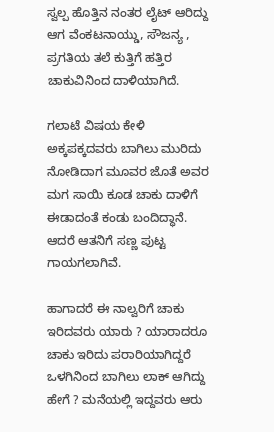ಸ್ವಲ್ಪ ಹೊತ್ತಿನ ನಂತರ ಲೈಟ್ ಆರಿದ್ದು ಆಗ ವೆಂಕಟನಾಯ್ಡು, ಸೌಜನ್ಯ , ಪ್ರಗತಿಯ ತಲೆ ಕುತ್ತಿಗೆ ಹತ್ತಿರ ಚಾಕುವಿನಿಂದ ದಾಳಿಯಾಗಿದೆ.

ಗಲಾಟೆ ವಿಷಯ ಕೇಳಿ ಅಕ್ಕಪಕ್ಕದವರು ಬಾಗಿಲು ಮುರಿದು ನೋಡಿದಾಗ ಮೂವರ ಜೊತೆ ಅವರ ಮಗ ಸಾಯಿ ಕೂಡ ಚಾಕು ದಾಳಿಗೆ ಈಡಾದಂತೆ ಕಂಡು ಬಂದಿದ್ಧಾನೆ. ಆದರೆ ಆತನಿಗೆ ಸಣ್ಣ ಪುಟ್ಟ ಗಾಯಗಲಾಗಿವೆ.

ಹಾಗಾದರೆ ಈ ನಾಲ್ವರಿಗೆ ಚಾಕು ಇರಿದವರು ಯಾರು ? ಯಾರಾದರೂ ಚಾಕು ಇರಿದು ಪರಾರಿಯಾಗಿದ್ದರೆ ಒಳಗಿನಿಂದ ಬಾಗಿಲು ಲಾಕ್ ಆಗಿದ್ದು ಹೇಗೆ ? ಮನೆಯಲ್ಲಿ ಇದ್ದವರು ಆರು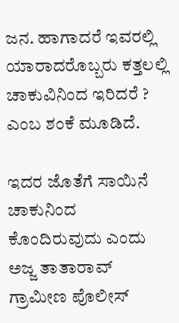ಜನ. ಹಾಗಾದರೆ ಇವರಲ್ಲಿ ಯಾರಾದರೊಬ್ಬರು ಕತ್ತಲಲ್ಲಿ ಚಾಕುವಿನಿಂದ ಇರಿದರೆ ? ಎಂಬ ಶಂಕೆ ಮೂಡಿದೆ.

ಇದರ ಜೊತೆಗೆ ಸಾಯಿನೆ ಚಾಕುನಿಂದ ಕೊಂದಿರುವುದು ಎಂದು ಅಜ್ಜ ತಾತಾರಾವ್ ಗ್ರಾಮೀಣ ಪೊಲೀಸ್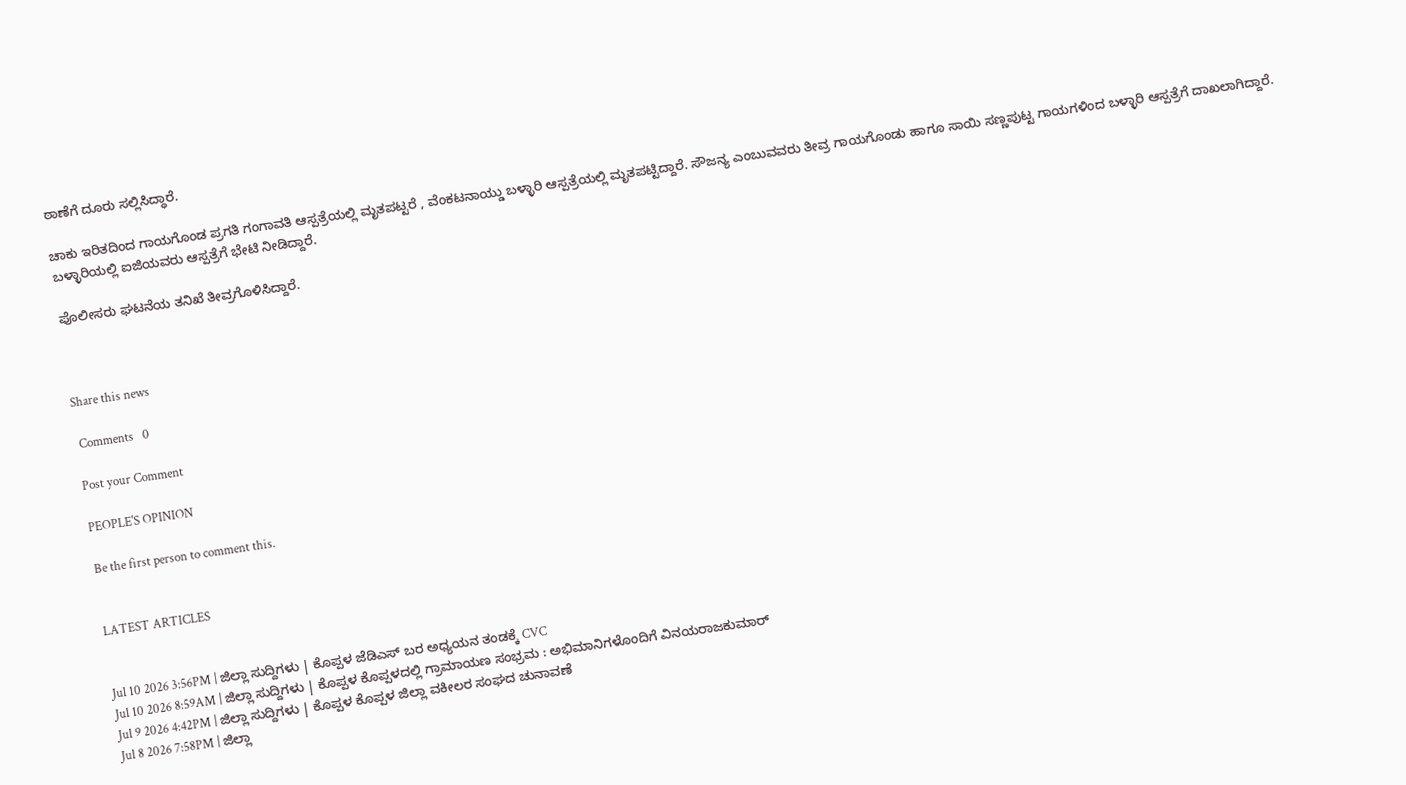ಠಾಣೆಗೆ ದೂರು ಸಲ್ಲಿಸಿದ್ಧಾರೆ.

ಚಾಕು ಇರಿತದಿಂದ ಗಾಯಗೊಂಡ ಪ್ರಗತಿ ಗಂಗಾವತಿ ಆಸ್ಪತ್ರೆಯಲ್ಲಿ ಮೃತಪಟ್ಟರೆ , ವೆಂಕಟನಾಯ್ಡು ಬಳ್ಳಾರಿ ಆಸ್ಪತ್ರೆಯಲ್ಲಿ ಮೃತಪಟ್ಟಿದ್ದಾರೆ. ಸೌಜನ್ಯ ಎಂಬುವವರು ತೀವ್ರ ಗಾಯಗೊಂಡು ಹಾಗೂ ಸಾಯಿ ಸಣ್ಣಪುಟ್ಟ ಗಾಯಗಳಿಂದ ಬಳ್ಳಾರಿ ಆಸ್ಪತ್ರೆಗೆ ದಾಖಲಾಗಿದ್ದಾರೆ. ಬಳ್ಳಾರಿಯಲ್ಲಿ ಐಜಿಯವರು ಆಸ್ಪತ್ರೆಗೆ ಭೇಟಿ ನೀಡಿದ್ದಾರೆ.

ಪೊಲೀಸರು ಘಟನೆಯ ತನಿಖೆ ತೀವ್ರಗೊಳಿಸಿದ್ದಾರೆ.



Share this news

 Comments   0

Post your Comment

PEOPLE'S OPINION

Be the first person to comment this.


LATEST ARTICLES


Jul 10 2026 3:56PM | ಜಿಲ್ಲಾ ಸುದ್ದಿಗಳು | ಕೊಪ್ಪಳ ಜೆಡಿಎಸ್ ಬರ ಅಧ್ಯಯನ ತಂಡಕ್ಕೆ CVC
Jul 10 2026 8:59AM | ಜಿಲ್ಲಾ ಸುದ್ದಿಗಳು | ಕೊಪ್ಪಳ ಕೊಪ್ಪಳದಲ್ಲಿ ಗ್ರಾಮಾಯಣ ಸಂಭ್ರಮ : ಅಭಿಮಾನಿಗಳೊಂದಿಗೆ ವಿನಯರಾಜಕುಮಾರ್
Jul 9 2026 4:42PM | ಜಿಲ್ಲಾ ಸುದ್ದಿಗಳು | ಕೊಪ್ಪಳ ಕೊಪ್ಪಳ ಜಿಲ್ಲಾ ವಕೀಲರ ಸಂಘದ ಚುನಾವಣೆ
Jul 8 2026 7:58PM | ಜಿಲ್ಲಾ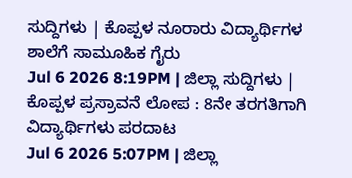ಸುದ್ದಿಗಳು | ಕೊಪ್ಪಳ ನೂರಾರು ವಿದ್ಯಾರ್ಥಿಗಳ ಶಾಲೆಗೆ ಸಾಮೂಹಿಕ ಗೈರು
Jul 6 2026 8:19PM | ಜಿಲ್ಲಾ ಸುದ್ದಿಗಳು | ಕೊಪ್ಪಳ ಪ್ರಸ್ರಾವನೆ ಲೋಪ : 8ನೇ ತರಗತಿಗಾಗಿ ವಿದ್ಯಾರ್ಥಿಗಳು ಪರದಾಟ
Jul 6 2026 5:07PM | ಜಿಲ್ಲಾ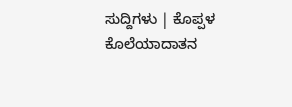ಸುದ್ದಿಗಳು | ಕೊಪ್ಪಳ ಕೊಲೆಯಾದಾತನ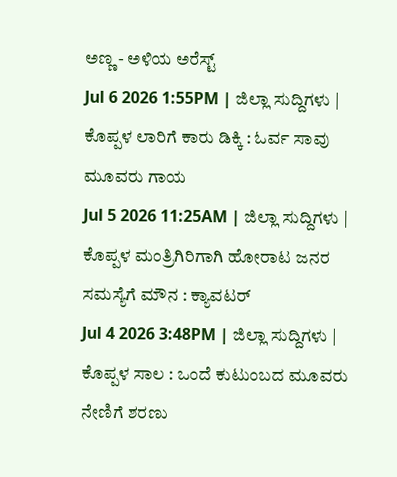ಅಣ್ಣ - ಅಳಿಯ ಅರೆಸ್ಟ್
Jul 6 2026 1:55PM | ಜಿಲ್ಲಾ ಸುದ್ದಿಗಳು | ಕೊಪ್ಪಳ ಲಾರಿಗೆ ಕಾರು ಡಿಕ್ಕಿ : ಓರ್ವ ಸಾವು ಮೂವರು ಗಾಯ
Jul 5 2026 11:25AM | ಜಿಲ್ಲಾ ಸುದ್ದಿಗಳು | ಕೊಪ್ಪಳ ಮಂತ್ರಿಗಿರಿಗಾಗಿ ಹೋರಾಟ ಜನರ ಸಮಸ್ಯೆಗೆ ಮೌನ : ಕ್ಯಾವಟರ್
Jul 4 2026 3:48PM | ಜಿಲ್ಲಾ ಸುದ್ದಿಗಳು | ಕೊಪ್ಪಳ ಸಾಲ : ಒಂದೆ ಕುಟುಂಬದ ಮೂವರು ನೇಣಿಗೆ ಶರಣು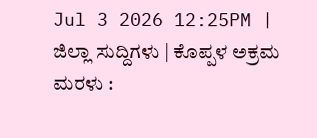Jul 3 2026 12:25PM | ಜಿಲ್ಲಾ ಸುದ್ದಿಗಳು | ಕೊಪ್ಪಳ ಅಕ್ರಮ ಮರಳು :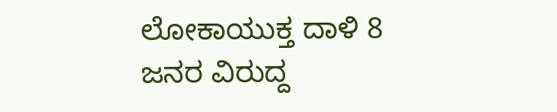ಲೋಕಾಯುಕ್ತ ದಾಳಿ 8 ಜನರ ವಿರುದ್ದ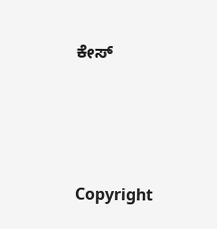ಕೇಸ್




Copyright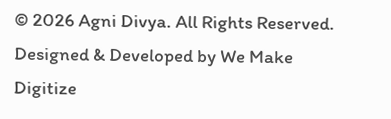© 2026 Agni Divya. All Rights Reserved.
Designed & Developed by We Make Digitize